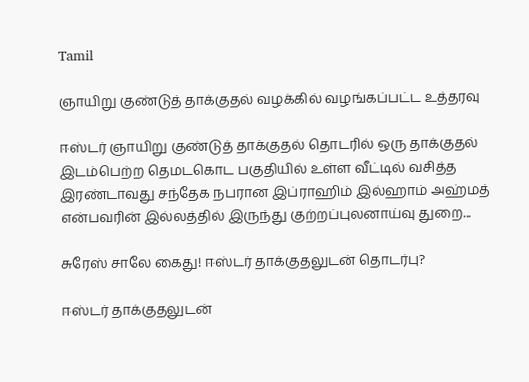Tamil

ஞாயிறு குண்டுத் தாக்குதல் வழக்கில் வழங்கப்பட்ட உத்தரவு

ஈஸ்டர் ஞாயிறு குண்டுத் தாக்குதல் தொடரில் ஒரு தாக்குதல் இடம்பெற்ற தெமடகொட பகுதியில் உள்ள வீட்டில் வசித்த இரண்டாவது சந்தேக நபரான இப்ராஹிம் இல்‌ஹாம் அஹ்மத் என்பவரின் இல்லத்தில் இருந்து குற்றப்புலனாய்வு துறை...

சுரேஸ் சாலே கைது! ஈஸ்டர் தாக்குதலுடன் தொடர்பு?

ஈஸ்டர் தாக்குதலுடன்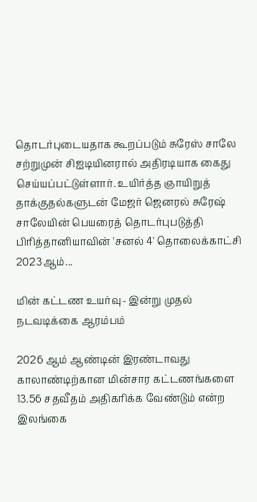தொடர்புடையதாக கூறப்படும் சுரேஸ் சாலே சற்றுமுன் சிஐடியினரால் அதிரடியாக கைது செய்யப்பட்டுள்ளார். உயிர்த்த ஞாயிறுத் தாக்குதல்களுடன் மேஜர் ஜெனரல் சுரேஷ் சாலேயின் பெயரைத் தொடர்புபடுத்தி பிரித்தானியாவின் 'சனல் 4' தொலைக்காட்சி 2023ஆம்...

மின் கட்டண உயர்வு- இன்று முதல் நடவடிக்கை ஆரம்பம்

2026 ஆம் ஆண்டின் இரண்டாவது காலாண்டிற்கான மின்சார கட்டணங்களை 13.56 சதவீதம் அதிகரிக்க வேண்டும் என்ற இலங்கை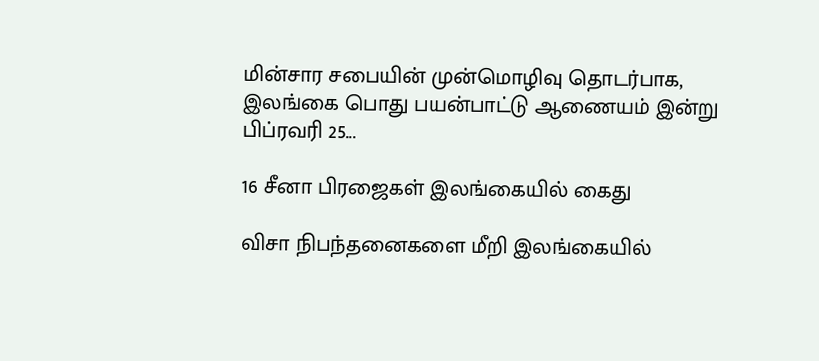மின்சார சபையின் முன்மொழிவு தொடர்பாக, இலங்கை பொது பயன்பாட்டு ஆணையம் இன்று பிப்ரவரி 25...

16 சீனா பிரஜைகள் இலங்கையில் கைது

விசா நிபந்தனைகளை மீறி இலங்கையில்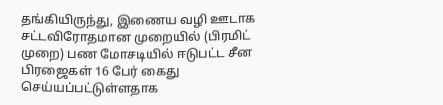தங்கியிருந்து, இணைய வழி ஊடாக சட்டவிரோதமான முறையில் (பிரமிட் முறை) பண மோசடியில் ஈடுபட்ட சீன பிரஜைகள் 16 பேர் கைது செய்யப்பட்டுள்ளதாக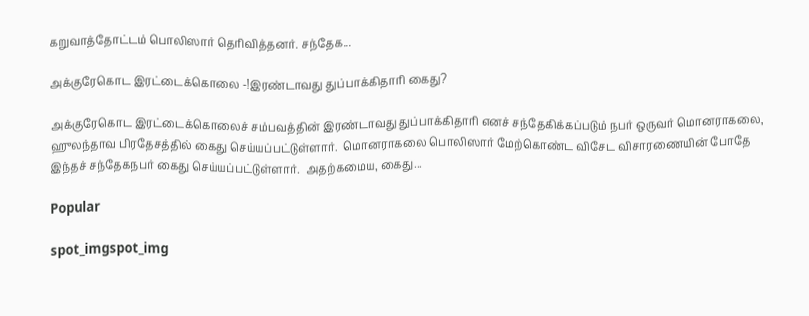கறுவாத்தோட்டம் பொலிஸார் தெரிவித்தனர். சந்தேக...

அக்குரேகொட இரட்டைக்கொலை -!இரண்டாவது துப்பாக்கிதாரி கைது?

அக்குரேகொட இரட்டைக்கொலைச் சம்பவத்தின் இரண்டாவது துப்பாக்கிதாரி எனச் சந்தேகிக்கப்படும் நபர் ஒருவர் மொனராகலை, ஹுலந்தாவ பிரதேசத்தில் கைது செய்யப்பட்டுள்ளார்.  மொனராகலை பொலிஸார் மேற்கொண்ட விசேட விசாரணையின் போதே இந்தச் சந்தேகநபர் கைது செய்யப்பட்டுள்ளார்.  அதற்கமைய, கைது...

Popular

spot_imgspot_img